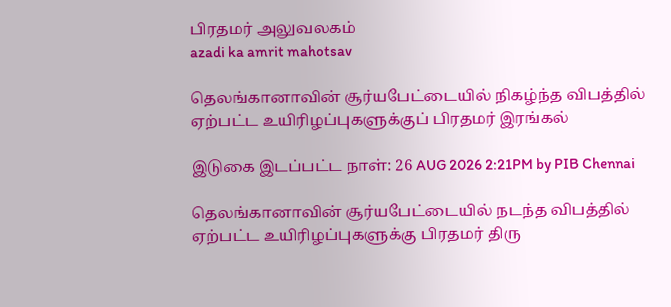பிரதமர் அலுவலகம்
azadi ka amrit mahotsav

தெலங்கானாவின் சூர்யபேட்டையில் நிகழ்ந்த விபத்தில் ஏற்பட்ட உயிரிழப்புகளுக்குப் பிரதமர் இரங்கல்

இடுகை இடப்பட்ட நாள்: 26 AUG 2026 2:21PM by PIB Chennai

தெலங்கானாவின் சூர்யபேட்டையில் நடந்த விபத்தில் ஏற்பட்ட உயிரிழப்புகளுக்கு பிரதமர் திரு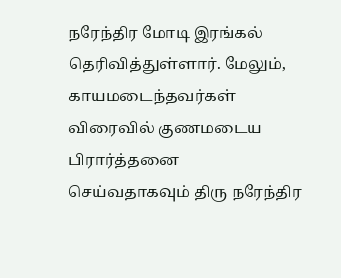நரேந்திர மோடி இரங்கல் தெரிவித்துள்ளார். மேலும், காயமடைந்தவர்கள் விரைவில் குணமடைய பிரார்த்தனை செய்வதாகவும் திரு நரேந்திர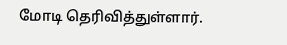மோடி தெரிவித்துள்ளார்.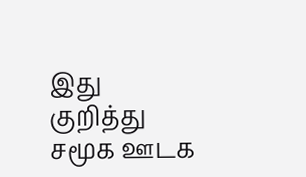இது குறித்து சமூக ஊடக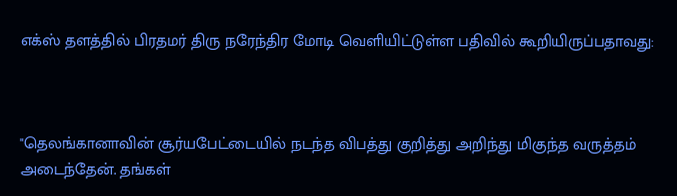எக்ஸ் தளத்தில் பிரதமர் திரு நரேந்திர மோடி வெளியிட்டுள்ள பதிவில் கூறியிருப்பதாவது:



"தெலங்கானாவின் சூர்யபேட்டையில் நடந்த விபத்து குறித்து அறிந்து மிகுந்த வருத்தம் அடைந்தேன். தங்கள்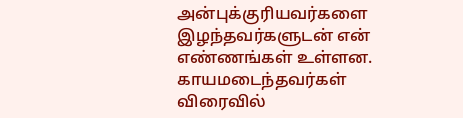அன்புக்குரியவர்களை இழந்தவர்களுடன் என் எண்ணங்கள் உள்ளன. காயமடைந்தவர்கள் விரைவில்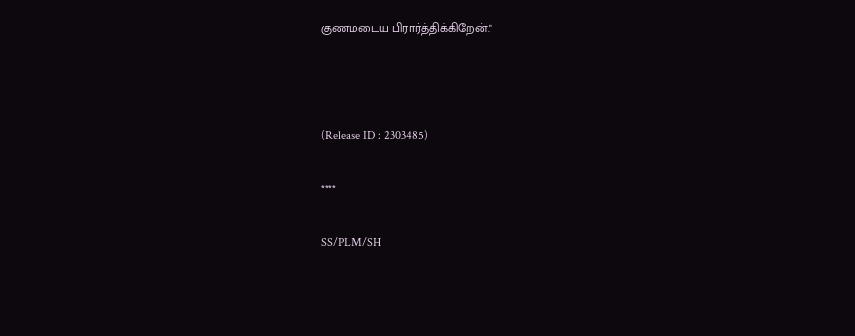குணமடைய பிரார்த்திக்கிறேன்."



(Release ID : 2303485)

****

SS/PLM/SH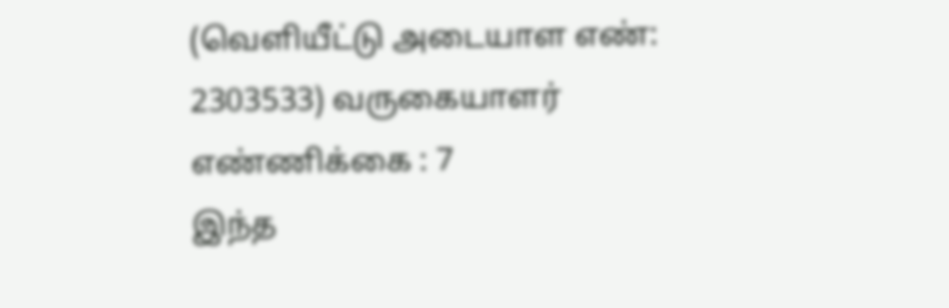(வெளியீட்டு அடையாள எண்: 2303533) வருகையாளர் எண்ணிக்கை : 7
இந்த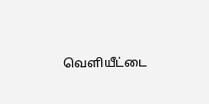வெளியீட்டை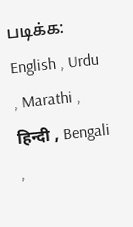படிக்க: English , Urdu , Marathi , हिन्दी , Bengali ,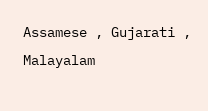Assamese , Gujarati , Malayalam